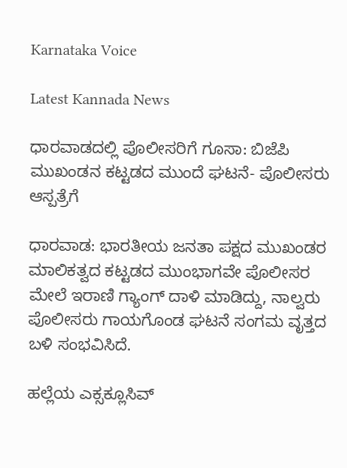Karnataka Voice

Latest Kannada News

ಧಾರವಾಡದಲ್ಲಿ ಪೊಲೀಸರಿಗೆ ಗೂಸಾ: ಬಿಜೆಪಿ ಮುಖಂಡನ ಕಟ್ಟಡದ ಮುಂದೆ ಘಟನೆ- ಪೊಲೀಸರು ಆಸ್ಪತ್ರೆಗೆ

ಧಾರವಾಡ: ಭಾರತೀಯ ಜನತಾ ಪಕ್ಷದ ಮುಖಂಡರ ಮಾಲಿಕತ್ವದ ಕಟ್ಟಡದ ಮುಂಭಾಗವೇ ಪೊಲೀಸರ ಮೇಲೆ ಇರಾಣಿ ಗ್ಯಾಂಗ್ ದಾಳಿ ಮಾಡಿದ್ದು, ನಾಲ್ವರು ಪೊಲೀಸರು ಗಾಯಗೊಂಡ ಘಟನೆ ಸಂಗಮ ವೃತ್ತದ ಬಳಿ ಸಂಭವಿಸಿದೆ.

ಹಲ್ಲೆಯ ಎಕ್ಸಕ್ಲೂಸಿವ್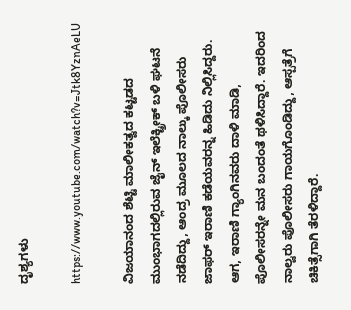ದೃಶ್ಯಗಳು

https://www.youtube.com/watch?v=Jtk8YznAeLU

ವಿಜಯಾನಂದ ಶೆಟ್ಟಿ ಮಾಲೀಕತ್ವದ ಕಟ್ಟಡದ ಮುಂಭಾಗದಲ್ಲಿರುವ ಜೈನ್ ಇಲೆಕ್ಟ್ರೀಕ್ ಬಳಿ ಘಟನೆ ನಡೆದಿದ್ದು, ಆಂದ್ರ ಮೂಲದ ನಾಲ್ಕು ಪೊಲೀಸರು ಜಾಫರ್ ಇರಾಣಿ ಕಡೆಯವರನ್ನ ಹಿಡಿದು ನಿಲ್ಲಿಸಿದ್ದರು. ಆಗ, ಇರಾಣಿ ಗ್ಯಾಂಗಿನವರು ದಾಳಿ ಮಾಡಿ, ಪೊಲೀಸರನ್ನೇ ಮನ ಬಂದಂತೆ ಥಳಿಸಿದ್ದಾರೆ. ಇದರಿಂದ ನಾಲ್ವರು ಪೊಲೀಸರು ಗಾಯಗೊಂಡಿದ್ದು, ಆಸ್ಪತ್ರೆಗೆ ಚಿಕಿತ್ಸೆಗಾಗಿ ತೆರಳಿದ್ದಾರೆ.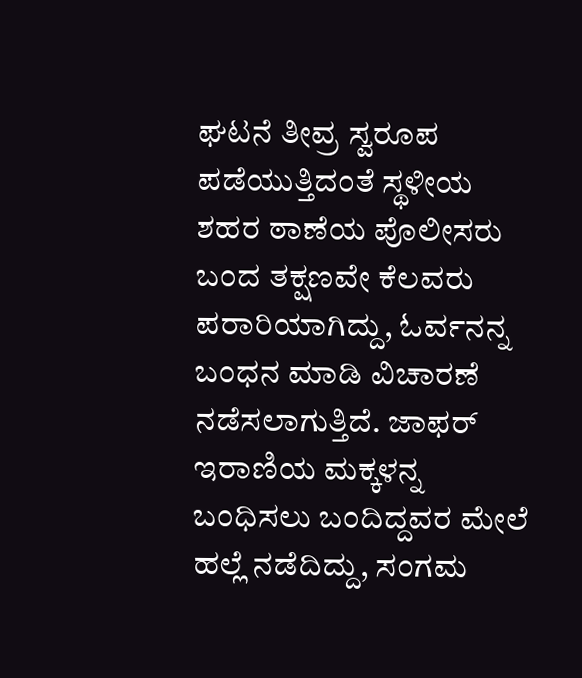ಘಟನೆ ತೀವ್ರ ಸ್ವರೂಪ ಪಡೆಯುತ್ತಿದಂತೆ ಸ್ಥಳೀಯ ಶಹರ ಠಾಣೆಯ ಪೊಲೀಸರು ಬಂದ ತಕ್ಷಣವೇ ಕೆಲವರು ಪರಾರಿಯಾಗಿದ್ದು, ಓರ್ವನನ್ನ ಬಂಧನ ಮಾಡಿ ವಿಚಾರಣೆ ನಡೆಸಲಾಗುತ್ತಿದೆ. ಜಾಫರ್ ಇರಾಣಿಯ ಮಕ್ಕಳನ್ನ ಬಂಧಿಸಲು ಬಂದಿದ್ದವರ ಮೇಲೆ ಹಲ್ಲೆ ನಡೆದಿದ್ದು, ಸಂಗಮ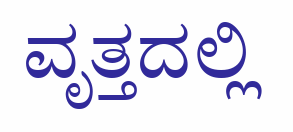ವೃತ್ತದಲ್ಲಿ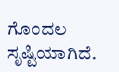ಗೊಂದಲ ಸೃಷ್ಟಿಯಾಗಿದೆ.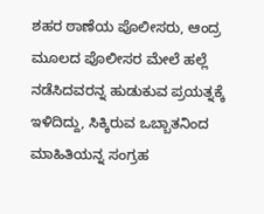ಶಹರ ಠಾಣೆಯ ಪೊಲೀಸರು, ಆಂದ್ರ ಮೂಲದ ಪೊಲೀಸರ ಮೇಲೆ ಹಲ್ಲೆ ನಡೆಸಿದವರನ್ನ ಹುಡುಕುವ ಪ್ರಯತ್ನಕ್ಕೆ ಇಳಿದಿದ್ದು, ಸಿಕ್ಕಿರುವ ಒಬ್ಬಾತನಿಂದ ಮಾಹಿತಿಯನ್ನ ಸಂಗ್ರಹ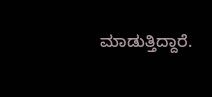ಮಾಡುತ್ತಿದ್ದಾರೆ.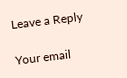Leave a Reply

Your email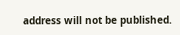address will not be published.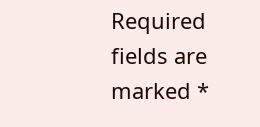Required fields are marked *